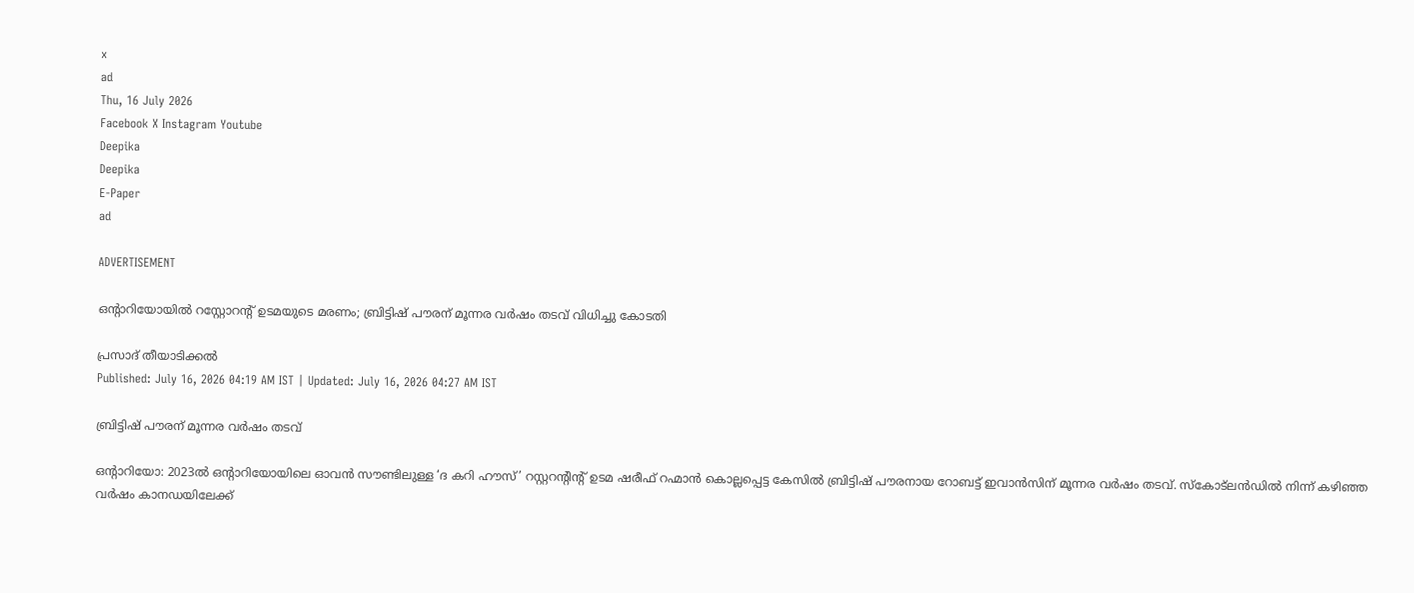x
ad
Thu, 16 July 2026
Facebook X Instagram Youtube
Deepika
Deepika
E-Paper
ad

ADVERTISEMENT

ഒന്റാറിയോയിൽ റസ്റ്റോറന്റ് ഉടമയുടെ മരണം; ബ്രിട്ടിഷ് പൗരന് മൂന്നര വർഷം തടവ് വിധിച്ചു കോടതി

പ്രസാദ് തീയാടിക്കൽ
Published: July 16, 2026 04:19 AM IST | Updated: July 16, 2026 04:27 AM IST

ബ്രിട്ടിഷ് പൗരന് മൂന്നര വർഷം തടവ്

ഒന്റാറിയോ: 2023ൽ ഒന്‍റാറിയോയിലെ ഓവൻ സൗണ്ടിലുള്ള ‘ദ കറി ഹൗസ്’ റസ്റ്ററന്‍റിന്‍റ് ഉടമ ഷരീഫ് റഹ്മാൻ കൊല്ലപ്പെട്ട കേസിൽ ബ്രിട്ടിഷ് പൗരനായ റോബട്ട് ഇവാൻസിന് മൂന്നര വർഷം തടവ്. സ്കോട്‍ലൻഡിൽ നിന്ന് കഴിഞ്ഞ വർഷം കാനഡയിലേക്ക്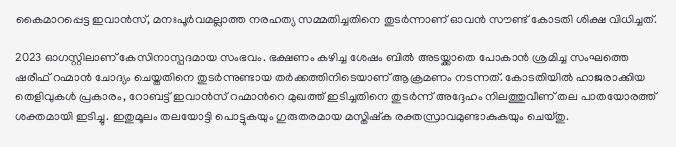കൈമാറപ്പെട്ട ഇവാൻസ്, മനഃപൂർവമല്ലാത്ത നരഹത്യ സമ്മതിച്ചതിനെ തുടർന്നാണ് ഓവൻ സൗണ്ട് കോടതി ശിക്ഷ വിധിച്ചത്.

2023 ഓഗസ്റ്റിലാണ് കേസിനാസ്പദമായ സംഭവം. ഭക്ഷണം കഴിച്ച ശേഷം ബിൽ അടയ്ക്കാതെ പോകാൻ ശ്രമിച്ച സംഘത്തെ ഷരീഫ് റഹ്മാൻ ചോദ്യം ചെയ്തതിനെ തുടർന്നുണ്ടായ തർക്കത്തിനിടെയാണ് ആക്രമണം നടന്നത്. കോടതിയിൽ ഹാജരാക്കിയ തെളിവുകൾ പ്രകാരം, റോബട്ട് ഇവാൻസ് റഹ്മാന്‍റെ മുഖത്ത് ഇടിച്ചതിനെ തുടർന്ന് അദ്ദേഹം നിലത്തുവീണ് തല പാതയോരത്ത് ശക്തമായി ഇടിച്ചു. ഇതുമൂലം തലയോട്ടി പൊട്ടുകയും ഗുരുതരമായ മസ്തിഷ്ക രക്തസ്രാവമുണ്ടാകുകയും ചെയ്തു.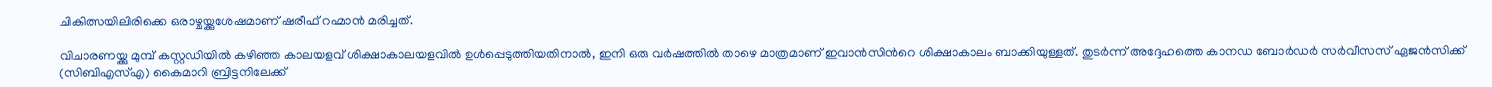ചികിത്സയിലിരിക്കെ ഒരാഴ്ചയ്ക്കുശേഷമാണ് ഷരീഫ് റഹ്മാൻ മരിച്ചത്.

വിചാരണയ്ക്കു മുമ്പ് കസ്റ്റഡിയിൽ കഴിഞ്ഞ കാലയളവ് ശിക്ഷാകാലയളവിൽ ഉൾപ്പെടുത്തിയതിനാൽ, ഇനി ഒരു വർഷത്തിൽ താഴെ മാത്രമാണ് ഇവാൻസിന്‍റെ ശിക്ഷാകാലം ബാക്കിയുള്ളത്. തുടർന്ന് അദ്ദേഹത്തെ കാനഡ ബോർഡർ സർവീസസ് ഏജൻസിക്ക് (സിബിഎസ്എ) കൈമാറി ബ്രിട്ടനിലേക്ക്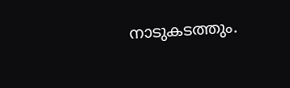നാടുകടത്തും.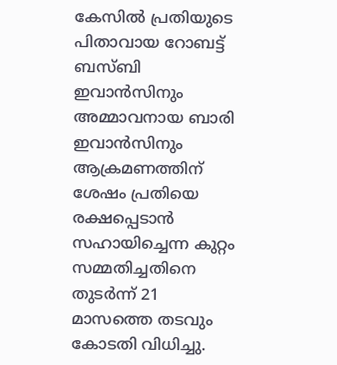കേസിൽ പ്രതിയുടെ പിതാവായ റോബട്ട് ബസ്ബി ഇവാൻസിനും അമ്മാവനായ ബാരി ഇവാൻസിനും ആക്രമണത്തിന് ശേഷം പ്രതിയെ രക്ഷപ്പെടാൻ സഹായിച്ചെന്ന കുറ്റം സമ്മതിച്ചതിനെ തുടർന്ന് 21 മാസത്തെ തടവും കോടതി വിധിച്ചു.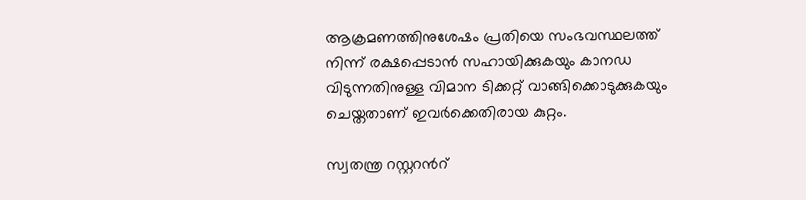ആക്രമണത്തിനുശേഷം പ്രതിയെ സംഭവസ്ഥലത്ത് നിന്ന് രക്ഷപ്പെടാൻ സഹായിക്കുകയും കാനഡ വിടുന്നതിനുള്ള വിമാന ടിക്കറ്റ് വാങ്ങിക്കൊടുക്കുകയും ചെയ്തതാണ് ഇവർക്കെതിരായ കുറ്റം.

സ്വതന്ത്ര റസ്റ്ററന്‍റ്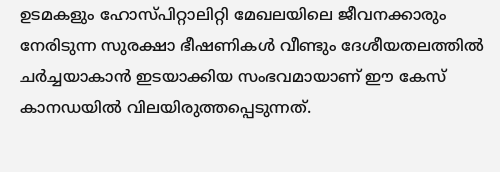ഉടമകളും ഹോസ്പിറ്റാലിറ്റി മേഖലയിലെ ജീവനക്കാരും നേരിടുന്ന സുരക്ഷാ ഭീഷണികൾ വീണ്ടും ദേശീയതലത്തിൽ ചർച്ചയാകാൻ ഇടയാക്കിയ സംഭവമായാണ് ഈ കേസ് കാനഡയിൽ വിലയിരുത്തപ്പെടുന്നത്.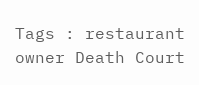Tags : restaurant owner Death Court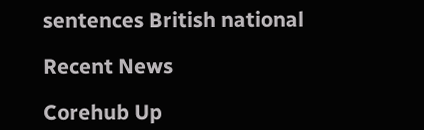sentences British national

Recent News

Corehub Up